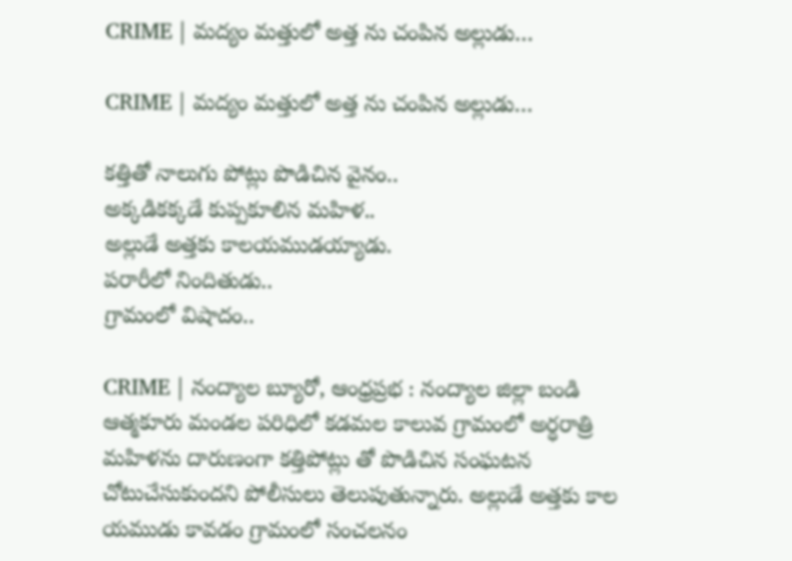CRIME | మద్యం మత్తులో అత్త ను చంపిన అల్లుడు…

CRIME | మద్యం మత్తులో అత్త ను చంపిన అల్లుడు…

కత్తితో నాలుగు పోట్లు పొడిచిన వైనం..
అక్కడికక్కడే కుప్పకూలిన మహిళ..
అల్లుడే అత్తకు కాలయముడయ్యాడు.
పరారీలో నిందితుడు..
గ్రామంలో విషాదం..

CRIME | నంద్యాల బ్యూరో, ఆంధ్రప్రభ : నంద్యాల జిల్లా బండి ఆత్మకూరు మండల పరిధిలో కడమల కాలువ గ్రామంలో అర్ధరాత్రి మహిళను దారుణంగా కత్తిపోట్లు తో పొడిచిన సంఘటన చోటుచేసుకుందని పోలీసులు తెలుపుతున్నారు. అల్లుడే అత్తకు కాల యముడు కావడం గ్రామంలో సంచలనం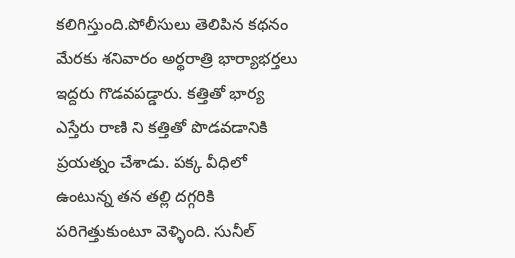కలిగిస్తుంది.పోలీసులు తెలిపిన కథనం మేరకు శనివారం అర్థరాత్రి భార్యాభర్తలు ఇద్దరు గొడవపడ్డారు. కత్తితో భార్య ఎస్తేరు రాణి ని కత్తితో పొడవడానికి ప్రయత్నం చేశాడు. పక్క వీధిలో ఉంటున్న తన తల్లి దగ్గరికి పరిగెత్తుకుంటూ వెళ్ళింది. సునీల్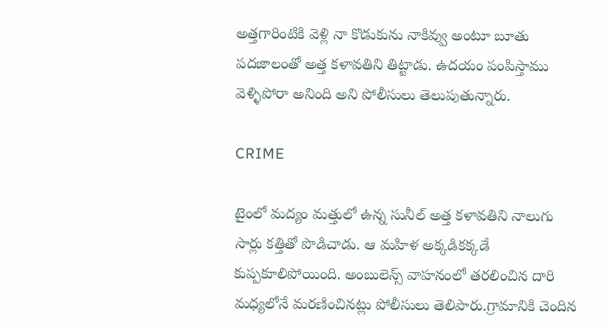అత్తగారింటికి వెళ్లి నా కొడుకును నాకివ్వు అంటూ బూతు పదజాలంతో అత్త కళావతిని తిట్టాడు. ఉదయం పంపిస్తాము వెళ్ళిపోరా అనింది అని పోలీసులు తెలుపుతున్నారు.

CRIME

టైంలో మద్యం మత్తులో ఉన్న సునీల్ అత్త కళావతిని నాలుగు సార్లు కత్తితో పొడిచాడు. ఆ మహిళ అక్కడికక్కడే కుప్పకూలిపోయింది. అంబులెన్స్ వాహనంలో తరలించిన దారి మధ్యలోనే మరణించినట్లు పోలీసులు తెలిపారు.గ్రామానికి చెందిన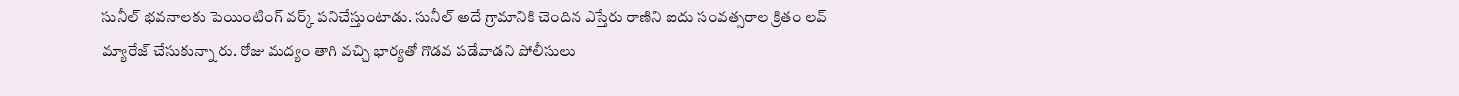సునీల్ భవనాలకు పెయింటింగ్ వర్క్ పనిచేస్తుంటాడు. సునీల్ అదే గ్రామానికి చెందిన ఎస్తేరు రాణిని ఐదు సంవత్సరాల క్రితం లవ్ మ్యారేజ్ చేసుకున్నా రు. రోజు మద్యం తాగి వచ్చి భార్యతో గొడవ పడేవాడని పోలీసులు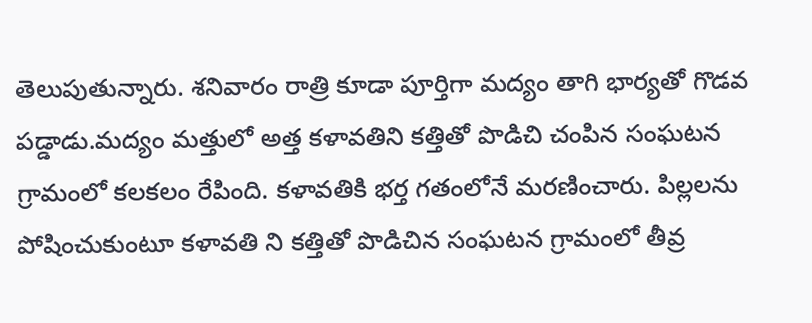తెలుపుతున్నారు. శనివారం రాత్రి కూడా పూర్తిగా మద్యం తాగి భార్యతో గొడవ పడ్డాడు.మద్యం మత్తులో అత్త కళావతిని కత్తితో పొడిచి చంపిన సంఘటన గ్రామంలో కలకలం రేపింది. కళావతికి భర్త గతంలోనే మరణించారు. పిల్లలను పోషించుకుంటూ కళావతి ని కత్తితో పొడిచిన సంఘటన గ్రామంలో తీవ్ర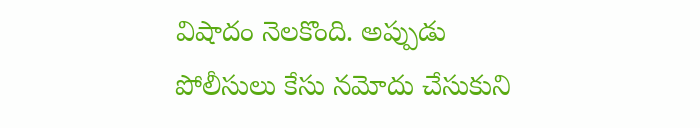విషాదం నెలకొంది. అప్పుడు పోలీసులు కేసు నమోదు చేసుకుని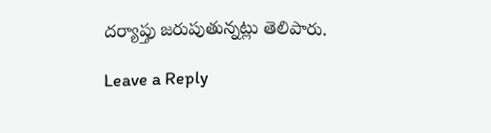దర్యాప్తు జరుపుతున్నట్లు తెలిపారు.

Leave a Reply